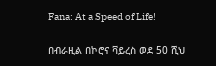Fana: At a Speed of Life!

በብራዚል በኮሮና ቫይረስ ወደ 50 ሺህ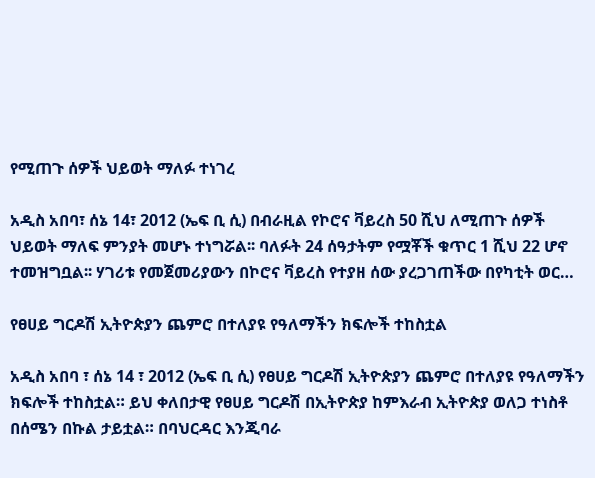የሚጠጉ ሰዎች ህይወት ማለፉ ተነገረ

አዲስ አበባ፣ ሰኔ 14፣ 2012 (ኤፍ ቢ ሲ) በብራዚል የኮሮና ቫይረስ 50 ሺህ ለሚጠጉ ሰዎች ህይወት ማለፍ ምንያት መሆኑ ተነግሯል፡፡ ባለፉት 24 ሰዓታትም የሟቾች ቁጥር 1 ሺህ 22 ሆኖ ተመዝግቧል፡፡ ሃገሪቱ የመጀመሪያውን በኮሮና ቫይረስ የተያዘ ሰው ያረጋገጠችው በየካቲት ወር…

የፀሀይ ግርዶሽ ኢትዮጵያን ጨምሮ በተለያዩ የዓለማችን ክፍሎች ተከስቷል

አዲስ አበባ ፣ ሰኔ 14 ፣ 2012 (ኤፍ ቢ ሲ) የፀሀይ ግርዶሽ ኢትዮጵያን ጨምሮ በተለያዩ የዓለማችን ክፍሎች ተከስቷል። ይህ ቀለበታዊ የፀሀይ ግርዶሽ በኢትዮጵያ ከምእራብ ኢትዮጵያ ወለጋ ተነስቶ በሰሜን በኩል ታይቷል። በባህርዳር እንጂባራ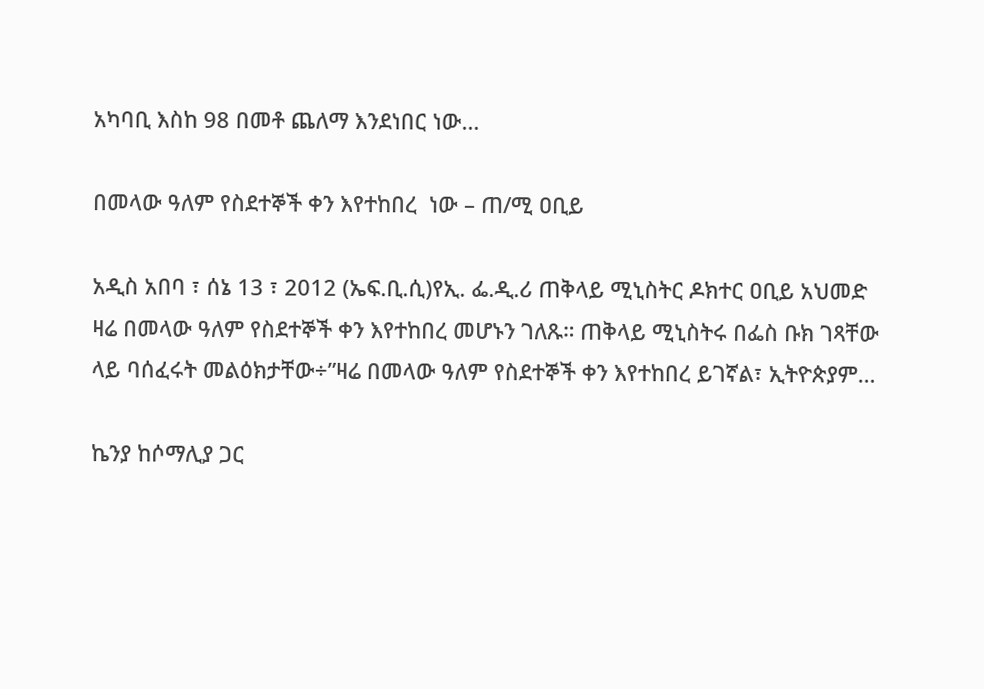አካባቢ እስከ 98 በመቶ ጨለማ እንደነበር ነው…

በመላው ዓለም የስደተኞች ቀን እየተከበረ  ነው – ጠ/ሚ ዐቢይ

አዲስ አበባ ፣ ሰኔ 13 ፣ 2012 (ኤፍ.ቢ.ሲ)የኢ. ፌ.ዲ.ሪ ጠቅላይ ሚኒስትር ዶክተር ዐቢይ አህመድ ዛሬ በመላው ዓለም የስደተኞች ቀን እየተከበረ መሆኑን ገለጹ። ጠቅላይ ሚኒስትሩ በፌስ ቡክ ገጻቸው ላይ ባሰፈሩት መልዕክታቸው÷”ዛሬ በመላው ዓለም የስደተኞች ቀን እየተከበረ ይገኛል፣ ኢትዮጵያም…

ኬንያ ከሶማሊያ ጋር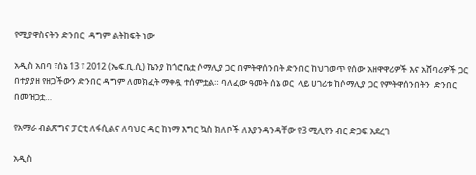የሚያዋስናትን ድንበር  ዳግም ልትከፍት ነው

አዲስ አበባ ፣ሰኔ 13 ፣ 2012 (ኤፍ.ቢ.ሲ) ኬንያ ከጎሮቤቷ ሶማሊያ ጋር በምትዋሰንበት ድንበር ከህገወጥ የሰው አዘዋዋሪዎች እና አሸባሪዎች ጋር በተያያዘ የዘጋችውን ድንበር ዳግም ለመክፈት ማቀዷ ተሰምቷል። ባለፈው ዓመት ሰኔ ወር  ላይ ሀገሪቱ ከሶማሊያ ጋር የምትዋሰንበትን  ድንበር በመዝጋቷ…

የአማራ ብልጽግና ፓርቲ ለፋሲልና ለባህር ዳር ከነማ እግር ኳስ ክለቦች ለእያንዳንዳቸው የ3 ሚሊየን ብር ድጋፍ አደረገ

አዲስ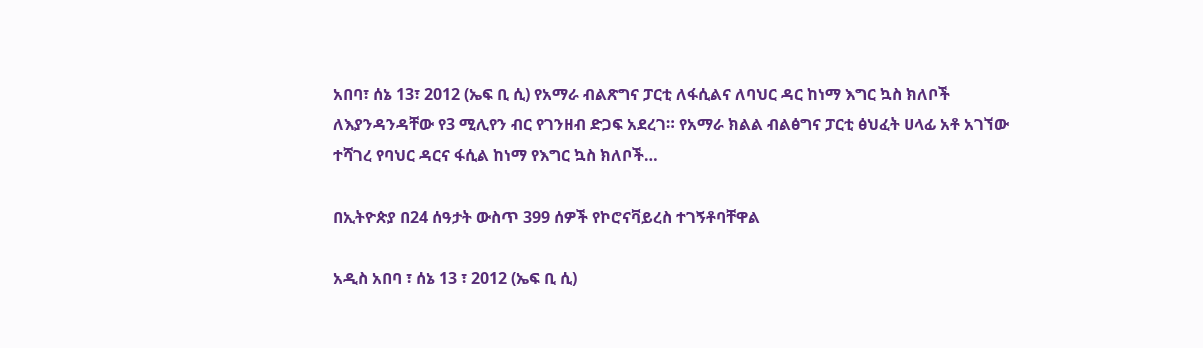አበባ፣ ሰኔ 13፣ 2012 (ኤፍ ቢ ሲ) የአማራ ብልጽግና ፓርቲ ለፋሲልና ለባህር ዳር ከነማ እግር ኳስ ክለቦች ለእያንዳንዳቸው የ3 ሚሊየን ብር የገንዘብ ድጋፍ አደረገ። የአማራ ክልል ብልፅግና ፓርቲ ፅህፈት ሀላፊ አቶ አገኘው ተሻገረ የባህር ዳርና ፋሲል ከነማ የእግር ኳስ ክለቦች…

በኢትዮጵያ በ24 ሰዓታት ውስጥ 399 ሰዎች የኮሮናቫይረስ ተገኝቶባቸዋል

አዲስ አበባ ፣ ሰኔ 13 ፣ 2012 (ኤፍ ቢ ሲ)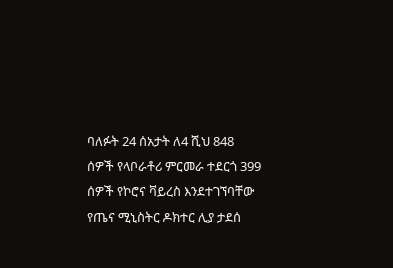ባለፉት 24 ሰአታት ለ4 ሺህ 848 ሰዎች የላቦራቶሪ ምርመራ ተደርጎ 399 ሰዎች የኮሮና ቫይረስ እንደተገኘባቸው የጤና ሚኒስትር ዶክተር ሊያ ታደሰ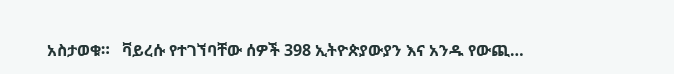አስታወቁ።   ቫይረሱ የተገኘባቸው ሰዎች 398 ኢትዮጵያውያን እና አንዱ የውጪ…